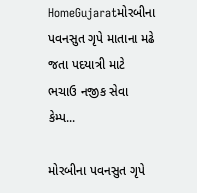HomeGujaratમોરબીના પવનસુત ગૃપે માતાના મઢે જતા પદયાત્રી માટે ભચાઉ નજીક સેવા કેમ્પ...

મોરબીના પવનસુત ગૃપે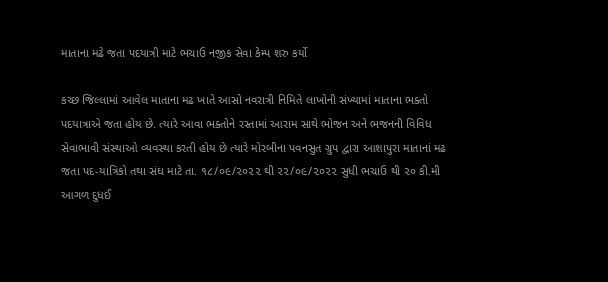માતાના મઢે જતા પદયાત્રી માટે ભચાઉ નજીક સેવા કેમ્પ શરુ કર્યો

કચ્છ જિલ્લામાં આવેલ માતાના મઢ ખાતે આસો નવરાત્રી નિમિતે લાખોની સંખ્યામાં માતાના ભક્તો પદયાત્રાએ જતા હોય છે. ત્યારે આવા ભક્તોને રસ્તામાં આરામ સાથે ભોજન અને ભજનની વિવિધ સેવાભાવી સંસ્થાઓ વ્યવસ્થા કરતી હોય છે ત્યારે મોરબીના પવનસુત ગ્રુપ દ્વારા આશાપુરા માતાનાં મઢ જતા પદ-યાત્રિકો તથા સંઘ માટે તા. ૧૮/૦૯/૨૦૨૨ થી ૨૨/૦૯/૨૦૨૨ સુધી ભચાઉ થી ૨૦ કી.મી આગળ દુધઈ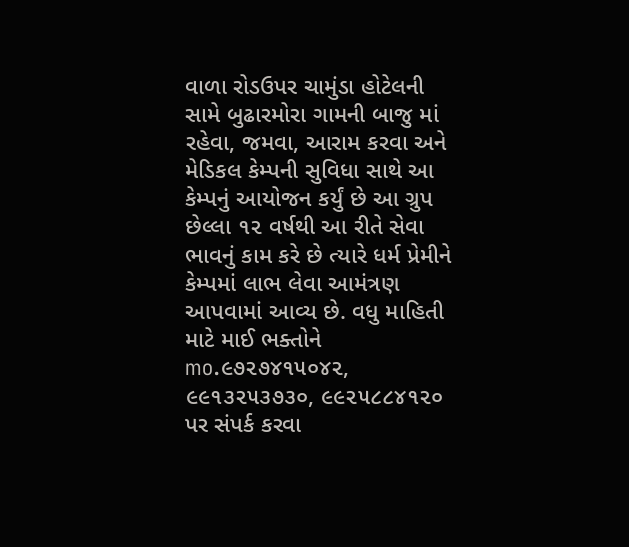વાળા રોડઉપર ચામુંડા હોટેલની સામે બુઢારમોરા ગામની બાજુ માં રહેવા, જમવા, આરામ કરવા અને મેડિકલ કેમ્પની સુવિધા સાથે આ કેમ્પનું આયોજન કર્યું છે આ ગ્રુપ છેલ્લા ૧૨ વર્ષથી આ રીતે સેવા ભાવનું કામ કરે છે ત્યારે ધર્મ પ્રેમીને કેમ્પમાં લાભ લેવા આમંત્રણ આપવામાં આવ્ય છે. વધુ માહિતી માટે માઈ ભક્તોને mo.૯૭૨૭૪૧૫૦૪૨, ૯૯૧૩૨૫૩૭૩૦, ૯૯૨૫૮૮૪૧૨૦ પર સંપર્ક કરવા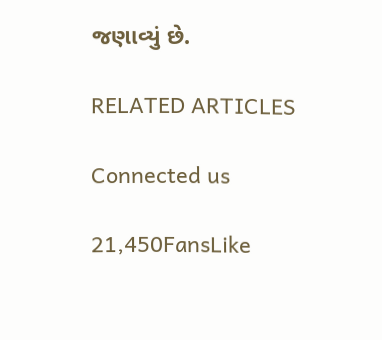જણાવ્યું છે.

RELATED ARTICLES

Connected us

21,450FansLike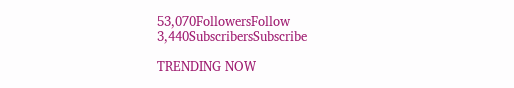53,070FollowersFollow
3,440SubscribersSubscribe

TRENDING NOW